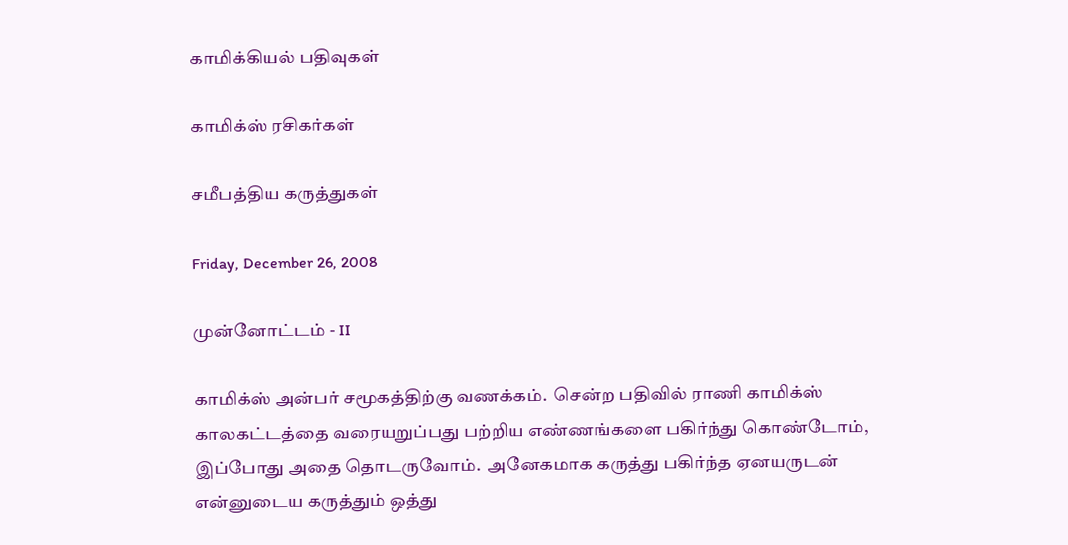காமிக்கியல் பதிவுகள்

காமிக்ஸ் ரசிகர்கள்

சமீபத்திய கருத்துகள்

Friday, December 26, 2008

முன்னோட்டம் - II

காமிக்ஸ் அன்பர் சமூகத்திற்கு வணக்கம்.  சென்ற பதிவில் ராணி காமிக்ஸ் காலகட்டத்தை வரையறுப்பது பற்றிய எண்ணங்களை பகிர்ந்து கொண்டோம், இப்போது அதை தொடருவோம்.  அனேகமாக கருத்து பகிர்ந்த ஏனயருடன்  என்னுடைய கருத்தும் ஒத்து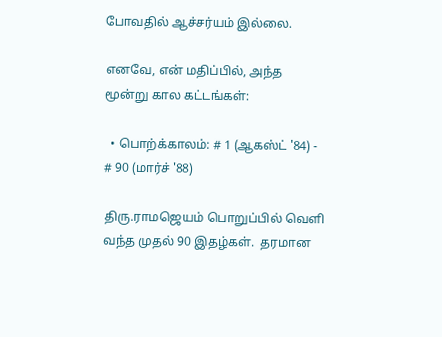போவதில் ஆச்சர்யம் இல்லை.

எனவே, என் மதிப்பில், அந்த மூன்று கால கட்டங்கள்:

  • பொற்க்காலம்: # 1 (ஆகஸ்ட் '84) - # 90 (மார்ச் '88)

திரு.ராமஜெயம் பொறுப்பில் வெளி வந்த முதல் 90 இதழ்கள்.  தரமான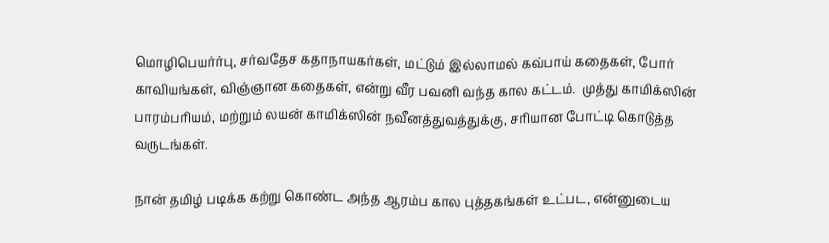மொழிபெயர்ர்பு, சர்வதேச கதாநாயகர்கள், மட்டும் இல்லாமல் கவ்பாய் கதைகள், போர் காவியங்கள், விஞ்ஞான கதைகள், என்று வீர பவனி வந்த கால கட்டம்.  முத்து காமிக்ஸின் பாரம்பரியம், மற்றும் லயன் காமிக்ஸின் நவீனத்துவத்துக்கு, சரியான போட்டி கொடுத்த வருடங்கள்.

நான் தமிழ் படிக்க கற்று கொண்ட அந்த ஆரம்ப கால புத்தகங்கள் உட்பட, என்னுடைய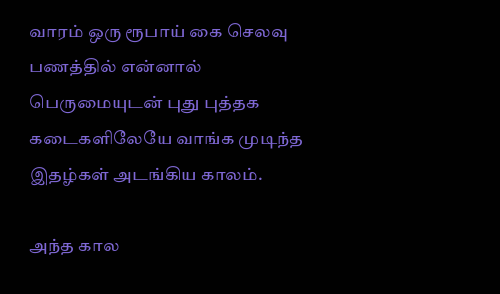வாரம் ஒரு ரூபாய் கை செலவு பணத்தில் என்னால் பெருமையுடன் புது புத்தக கடைகளிலேயே வாங்க முடிந்த இதழ்கள் அடங்கிய காலம்.

அந்த கால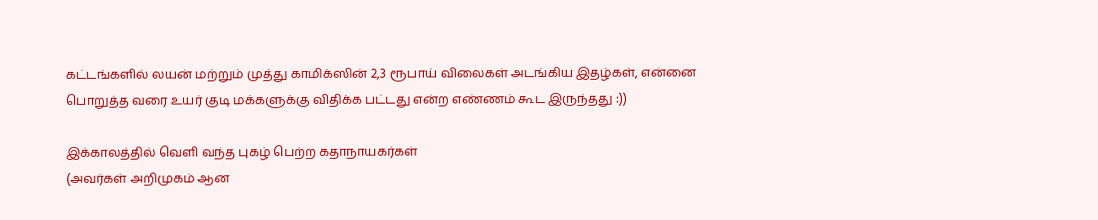கட்டங்களில் லயன் மற்றும் முத்து காமிக்ஸின் 2,3 ரூபாய் விலைகள் அடங்கிய இதழ்கள், என்னை பொறுத்த வரை உயர் குடி மக்களுக்கு விதிக்க பட்டது என்ற எண்ணம் கூட இருந்தது :))

இக்காலத்தில் வெளி வந்த புகழ் பெற்ற கதாநாயகர்கள்
(அவர்கள் அறிமுகம் ஆன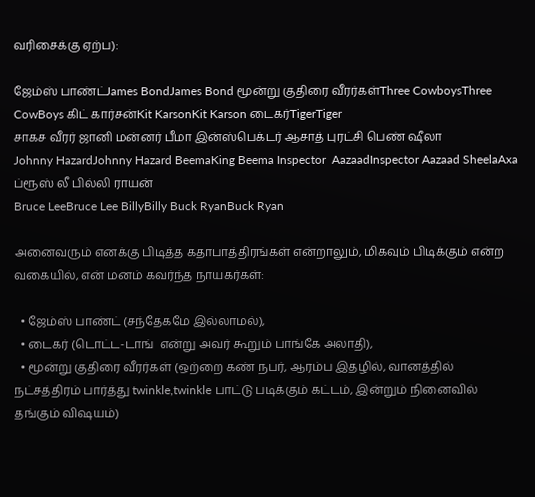வரிசைக்கு ஏற்ப):

ஜேம்ஸ் பாண்ட்James BondJames Bond மூன்று குதிரை வீரர்கள்Three CowboysThree CowBoys கிட் கார்சன்Kit KarsonKit Karson டைகர்TigerTiger
சாகச வீரர் ஜானி மன்னர் பீமா இன்ஸ்பெக்டர் ஆசாத் புரட்சி பெண் ஷீலா
Johnny HazardJohnny Hazard BeemaKing Beema Inspector  AazaadInspector Aazaad SheelaAxa
ப்ரூஸ் லீ பில்லி ராயன்
Bruce LeeBruce Lee BillyBilly Buck RyanBuck Ryan

அனைவரும் எனக்கு பிடித்த கதாபாத்திரங்கள் என்றாலும், மிகவும் பிடிக்கும் என்ற வகையில், என் மனம் கவர்ந்த நாயகர்கள்:

  • ஜேம்ஸ் பாண்ட் (சந்தேகமே இல்லாமல்),
  • டைகர் (டொட்ட-டாங்  என்று அவர் கூறும் பாங்கே அலாதி),
  • மூன்று குதிரை வீரர்கள் (ஒற்றை கண் நபர், ஆரம்ப இதழில், வானத்தில் நட்சத்திரம் பார்த்து twinkle,twinkle பாட்டு படிக்கும் கட்டம், இன்றும் நினைவில் தங்கும் விஷயம்)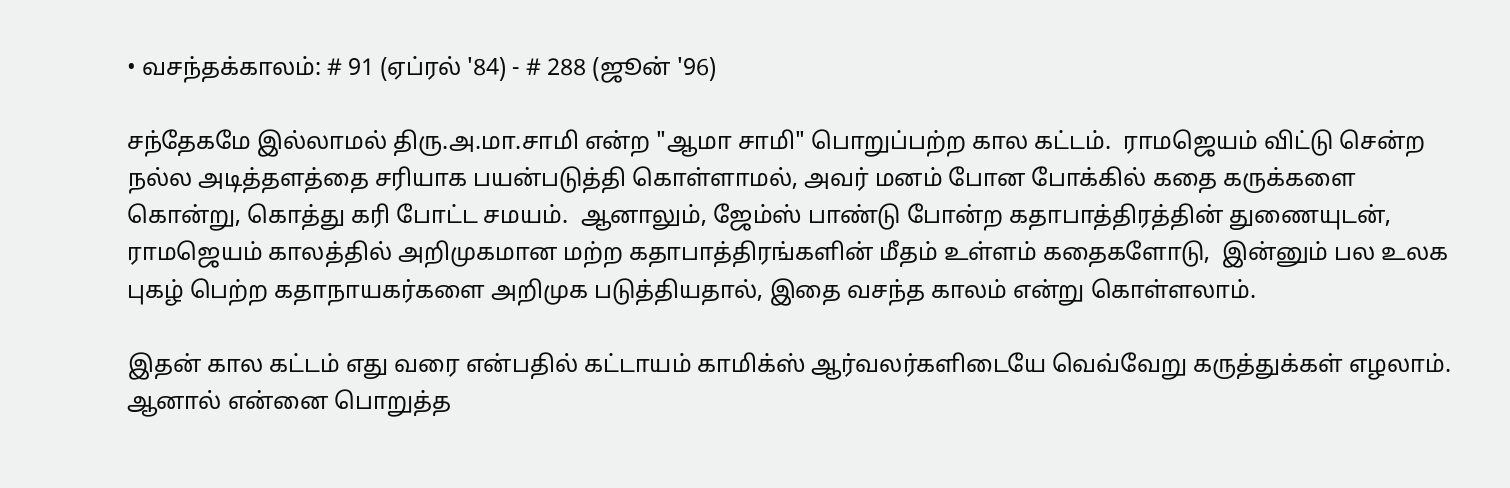• வசந்தக்காலம்: # 91 (ஏப்ரல் '84) - # 288 (ஜூன் '96)

சந்தேகமே இல்லாமல் திரு.அ.மா.சாமி என்ற "ஆமா சாமி" பொறுப்பற்ற கால கட்டம்.  ராமஜெயம் விட்டு சென்ற நல்ல அடித்தளத்தை சரியாக பயன்படுத்தி கொள்ளாமல், அவர் மனம் போன போக்கில் கதை கருக்களை கொன்று, கொத்து கரி போட்ட சமயம்.  ஆனாலும், ஜேம்ஸ் பாண்டு போன்ற கதாபாத்திரத்தின் துணையுடன், ராமஜெயம் காலத்தில் அறிமுகமான மற்ற கதாபாத்திரங்களின் மீதம் உள்ளம் கதைகளோடு,  இன்னும் பல உலக புகழ் பெற்ற கதாநாயகர்களை அறிமுக படுத்தியதால், இதை வசந்த காலம் என்று கொள்ளலாம்.

இதன் கால கட்டம் எது வரை என்பதில் கட்டாயம் காமிக்ஸ் ஆர்வலர்களிடையே வெவ்வேறு கருத்துக்கள் எழலாம்.  ஆனால் என்னை பொறுத்த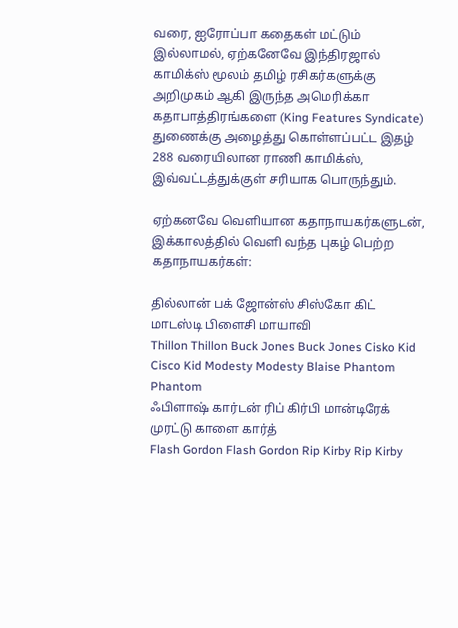வரை, ஐரோப்பா கதைகள் மட்டும் இல்லாமல், ஏற்கனேவே இந்திரஜால் காமிக்ஸ் மூலம் தமிழ் ரசிகர்களுக்கு அறிமுகம் ஆகி இருந்த அமெரிக்கா கதாபாத்திரங்களை (King Features Syndicate) துணைக்கு அழைத்து கொள்ளப்பட்ட இதழ் 288 வரையிலான ராணி காமிக்ஸ், இவ்வட்டத்துக்குள் சரியாக பொருந்தும்.

ஏற்கனவே வெளியான கதாநாயகர்களுடன், இக்காலத்தில் வெளி வந்த புகழ் பெற்ற கதாநாயகர்கள்:

தில்லான் பக் ஜோன்ஸ் சிஸ்கோ கிட் மாடஸ்டி பிளைசி மாயாவி
Thillon Thillon Buck Jones Buck Jones Cisko Kid Cisco Kid Modesty Modesty Blaise Phantom Phantom
ஃபிளாஷ் கார்டன் ரிப் கிர்பி மான்டிரேக் முரட்டு காளை கார்த்
Flash Gordon Flash Gordon Rip Kirby Rip Kirby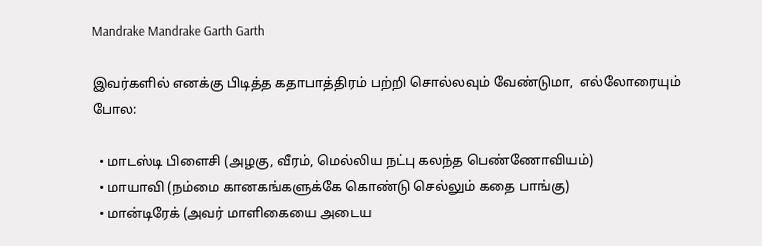Mandrake Mandrake Garth Garth

இவர்களில் எனக்கு பிடித்த கதாபாத்திரம் பற்றி சொல்லவும் வேண்டுமா,  எல்லோரையும் போல:

  • மாடஸ்டி பிளைசி (அழகு, வீரம், மெல்லிய நட்பு கலந்த பெண்ணோவியம்)
  • மாயாவி (நம்மை கானகங்களுக்கே கொண்டு செல்லும் கதை பாங்கு)
  • மான்டிரேக் (அவர் மாளிகையை அடைய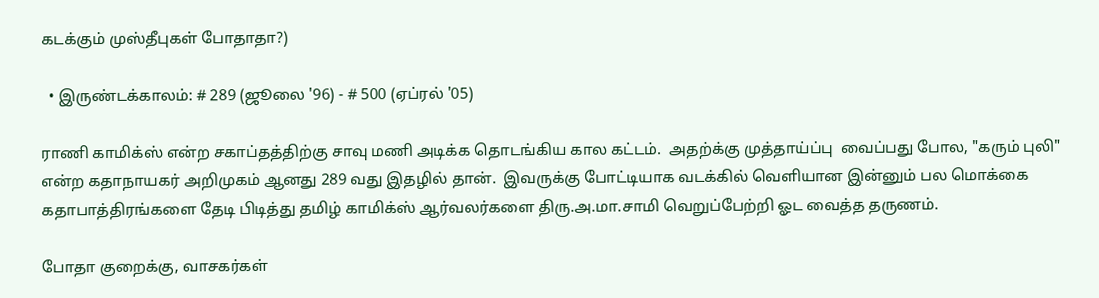கடக்கும் முஸ்தீபுகள் போதாதா?)

  • இருண்டக்காலம்: # 289 (ஜூலை '96) - # 500 (ஏப்ரல் '05)

ராணி காமிக்ஸ் என்ற சகாப்தத்திற்கு சாவு மணி அடிக்க தொடங்கிய கால கட்டம்.  அதற்க்கு முத்தாய்ப்பு  வைப்பது போல, "கரும் புலி" என்ற கதாநாயகர் அறிமுகம் ஆனது 289 வது இதழில் தான்.  இவருக்கு போட்டியாக வடக்கில் வெளியான இன்னும் பல மொக்கை கதாபாத்திரங்களை தேடி பிடித்து தமிழ் காமிக்ஸ் ஆர்வலர்களை திரு.அ.மா.சாமி வெறுப்பேற்றி ஓட வைத்த தருணம்.

போதா குறைக்கு, வாசகர்கள்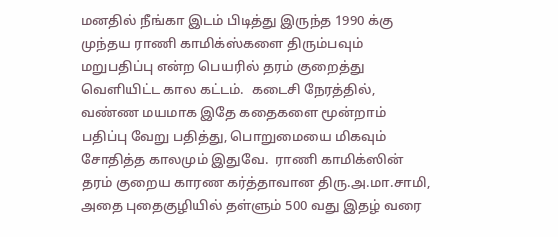மனதில் நீங்கா இடம் பிடித்து இருந்த 1990 க்கு முந்தய ராணி காமிக்ஸ்களை திரும்பவும் மறுபதிப்பு என்ற பெயரில் தரம் குறைத்து வெளியிட்ட கால கட்டம்.  கடைசி நேரத்தில், வண்ண மயமாக இதே கதைகளை மூன்றாம் பதிப்பு வேறு பதித்து, பொறுமையை மிகவும் சோதித்த காலமும் இதுவே.  ராணி காமிக்ஸின் தரம் குறைய காரண கர்த்தாவான திரு.அ.மா.சாமி, அதை புதைகுழியில் தள்ளும் 500 வது இதழ் வரை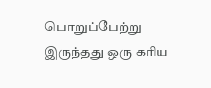பொறுப்பேற்று இருந்தது ஒரு கரிய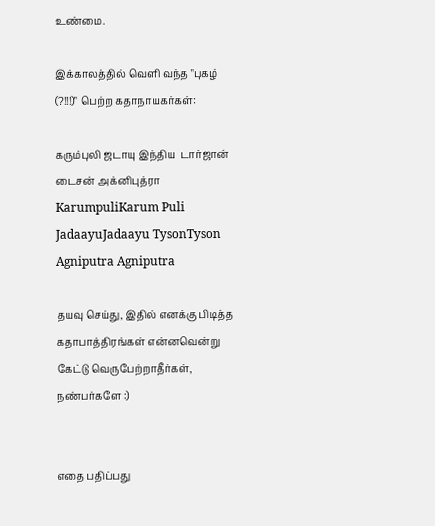உண்மை.

இக்காலத்தில் வெளி வந்த "புகழ் (?!!!)" பெற்ற கதாநாயகர்கள்:

கரும்புலி ஜடாயு இந்திய  டார்ஜான் டைசன் அக்னிபுத்ரா
KarumpuliKarum Puli JadaayuJadaayu TysonTyson Agniputra Agniputra

தயவு செய்து, இதில் எனக்கு பிடித்த கதாபாத்திரங்கள் என்னவென்று கேட்டு வெருபேற்றாதீர்கள், நண்பர்களே :)


எதை பதிப்பது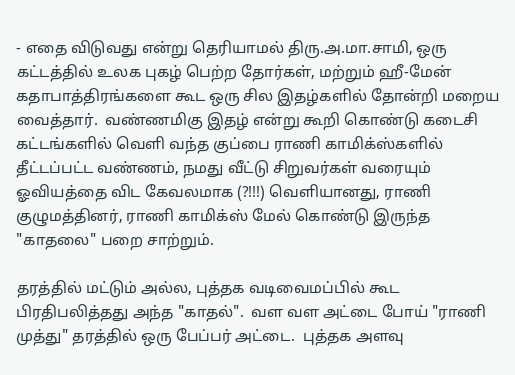- எதை விடுவது என்று தெரியாமல் திரு.அ.மா.சாமி, ஒரு கட்டத்தில் உலக புகழ் பெற்ற தோர்கள், மற்றும் ஹீ-மேன் கதாபாத்திரங்களை கூட ஒரு சில இதழ்களில் தோன்றி மறைய வைத்தார்.  வண்ணமிகு இதழ் என்று கூறி கொண்டு கடைசி கட்டங்களில் வெளி வந்த குப்பை ராணி காமிக்ஸ்களில் தீட்டப்பட்ட வண்ணம், நமது வீட்டு சிறுவர்கள் வரையும் ஓவியத்தை விட கேவலமாக (?!!!) வெளியானது, ராணி குழுமத்தினர், ராணி காமிக்ஸ் மேல் கொண்டு இருந்த "காதலை" பறை சாற்றும்.

தரத்தில் மட்டும் அல்ல, புத்தக வடிவைமப்பில் கூட பிரதிபலித்தது அந்த "காதல்".  வள வள அட்டை போய் "ராணி முத்து" தரத்தில் ஒரு பேப்பர் அட்டை.  புத்தக அளவு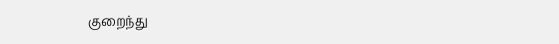குறைந்து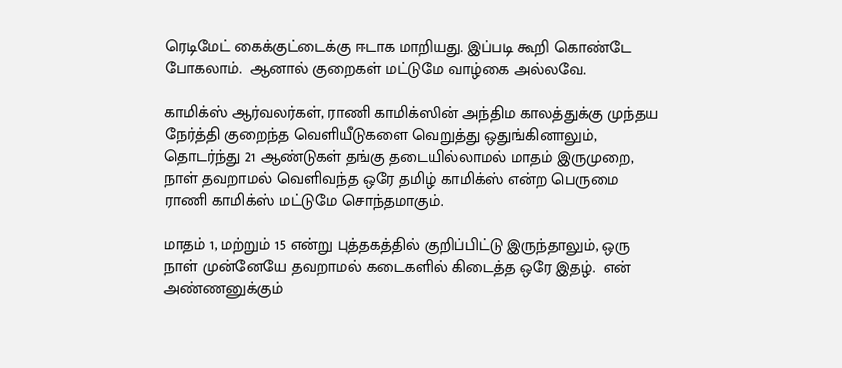ரெடிமேட் கைக்குட்டைக்கு ஈடாக மாறியது. இப்படி கூறி கொண்டே போகலாம்.  ஆனால் குறைகள் மட்டுமே வாழ்கை அல்லவே.

காமிக்ஸ் ஆர்வலர்கள், ராணி காமிக்ஸின் அந்திம காலத்துக்கு முந்தய நேர்த்தி குறைந்த வெளியீடுகளை வெறுத்து ஒதுங்கினாலும், தொடர்ந்து 21 ஆண்டுகள் தங்கு தடையில்லாமல் மாதம் இருமுறை, நாள் தவறாமல் வெளிவந்த ஒரே தமிழ் காமிக்ஸ் என்ற பெருமை ராணி காமிக்ஸ் மட்டுமே சொந்தமாகும்.

மாதம் 1, மற்றும் 15 என்று புத்தகத்தில் குறிப்பிட்டு இருந்தாலும், ஒரு நாள் முன்னேயே தவறாமல் கடைகளில் கிடைத்த ஒரே இதழ்.  என் அண்ணனுக்கும்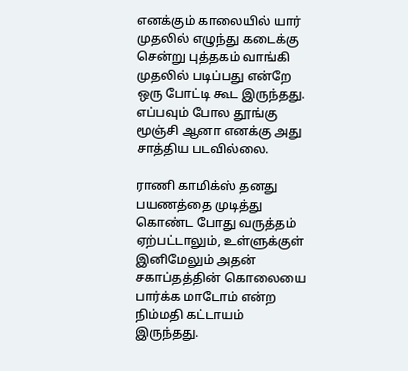எனக்கும் காலையில் யார் முதலில் எழுந்து கடைக்கு சென்று புத்தகம் வாங்கி முதலில் படிப்பது என்றே ஒரு போட்டி கூட இருந்தது.  எப்பவும் போல தூங்கு மூஞ்சி ஆனா எனக்கு அது சாத்திய படவில்லை.

ராணி காமிக்ஸ் தனது பயணத்தை முடித்து கொண்ட போது வருத்தம் ஏற்பட்டாலும், உள்ளுக்குள் இனிமேலும் அதன் சகாப்தத்தின் கொலையை பார்க்க மாடோம் என்ற நிம்மதி கட்டாயம் இருந்தது.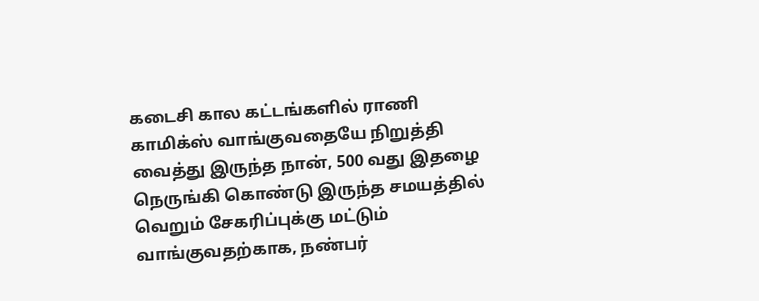கடைசி கால கட்டங்களில் ராணி காமிக்ஸ் வாங்குவதையே நிறுத்தி வைத்து இருந்த நான், 500 வது இதழை நெருங்கி கொண்டு இருந்த சமயத்தில் வெறும் சேகரிப்புக்கு மட்டும் வாங்குவதற்காக, நண்பர்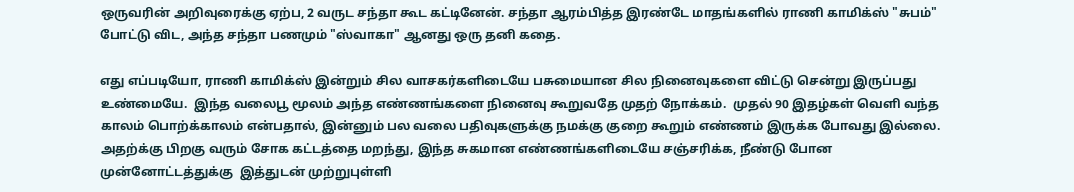ஒருவரின் அறிவுரைக்கு ஏற்ப, 2 வருட சந்தா கூட கட்டினேன். சந்தா ஆரம்பித்த இரண்டே மாதங்களில் ராணி காமிக்ஸ் "சுபம்" போட்டு விட, அந்த சந்தா பணமும் "ஸ்வாகா" ஆனது ஒரு தனி கதை.

எது எப்படியோ, ராணி காமிக்ஸ் இன்றும் சில வாசகர்களிடையே பசுமையான சில நினைவுகளை விட்டு சென்று இருப்பது உண்மையே.  இந்த வலைபூ மூலம் அந்த எண்ணங்களை நினைவு கூறுவதே முதற் நோக்கம்.  முதல் 90 இதழ்கள் வெளி வந்த காலம் பொற்க்காலம் என்பதால், இன்னும் பல வலை பதிவுகளுக்கு நமக்கு குறை கூறும் எண்ணம் இருக்க போவது இல்லை.  அதற்க்கு பிறகு வரும் சோக கட்டத்தை மறந்து, இந்த சுகமான எண்ணங்களிடையே சஞ்சரிக்க, நீண்டு போன முன்னோட்டத்துக்கு  இத்துடன் முற்றுபுள்ளி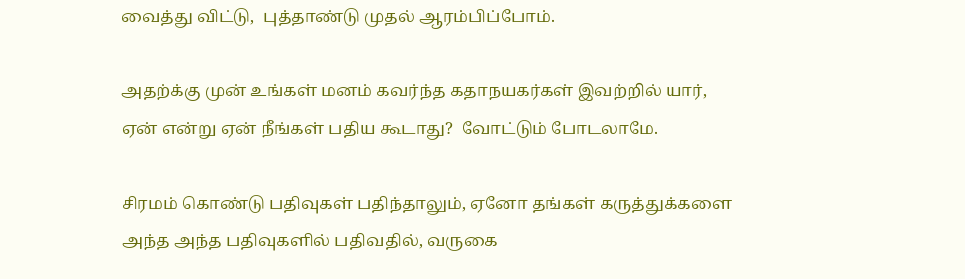வைத்து விட்டு,  புத்தாண்டு முதல் ஆரம்பிப்போம்.

அதற்க்கு முன் உங்கள் மனம் கவர்ந்த கதாநயகர்கள் இவற்றில் யார், ஏன் என்று ஏன் நீங்கள் பதிய கூடாது?  வோட்டும் போடலாமே.

சிரமம் கொண்டு பதிவுகள் பதிந்தாலும், ஏனோ தங்கள் கருத்துக்களை அந்த அந்த பதிவுகளில் பதிவதில், வருகை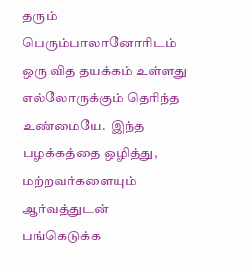தரும் பெரும்பாலானோரிடம் ஒரு வித தயக்கம் உள்ளது எல்லோருக்கும் தெரிந்த உண்மையே.  இந்த பழக்கத்தை ஒழித்து, மற்றவர்களையும் ஆர்வத்துடன் பங்கெடுக்க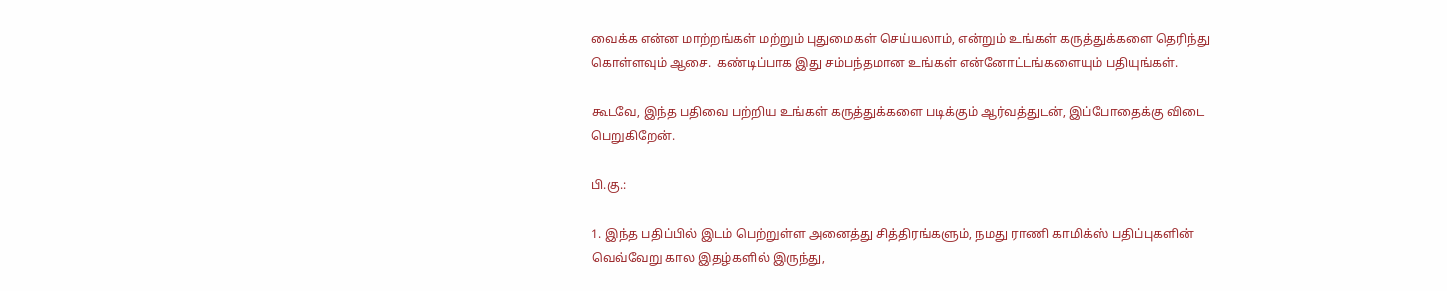வைக்க என்ன மாற்றங்கள் மற்றும் புதுமைகள் செய்யலாம், என்றும் உங்கள் கருத்துக்களை தெரிந்து கொள்ளவும் ஆசை.  கண்டிப்பாக இது சம்பந்தமான உங்கள் என்னோட்டங்களையும் பதியுங்கள்.

கூடவே, இந்த பதிவை பற்றிய உங்கள் கருத்துக்களை படிக்கும் ஆர்வத்துடன், இப்போதைக்கு விடை பெறுகிறேன்.

பி.கு.:

1. இந்த பதிப்பில் இடம் பெற்றுள்ள அனைத்து சித்திரங்களும், நமது ராணி காமிக்ஸ் பதிப்புகளின் வெவ்வேறு கால இதழ்களில் இருந்து,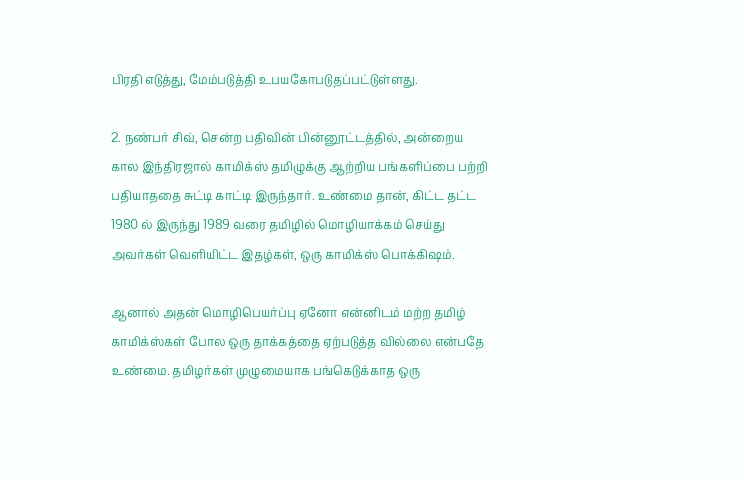பிரதி எடுத்து, மேம்படுத்தி உபயகோபடுதப்பட்டுள்ளது.

2. நண்பர் சிவ், சென்ற பதிவின் பின்னூட்டத்தில், அன்றைய கால இந்திரஜால் காமிக்ஸ் தமிழுக்கு ஆற்றிய பங்களிப்பை பற்றி பதியாததை சுட்டி காட்டி இருந்தார். உண்மை தான், கிட்ட தட்ட 1980 ல் இருந்து 1989 வரை தமிழில் மொழியாக்கம் செய்து அவர்கள் வெளியிட்ட இதழ்கள், ஒரு காமிக்ஸ் பொக்கிஷம்.

ஆனால் அதன் மொழிபெயர்ப்பு ஏனோ என்னிடம் மற்ற தமிழ் காமிக்ஸ்கள் போல ஒரு தாக்கத்தை ஏற்படுத்த வில்லை என்பதே உண்மை. தமிழர்கள் முழுமையாக பங்கெடுக்காத ஒரு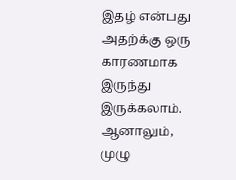இதழ் என்பது அதற்க்கு ஒரு காரணமாக இருந்து இருக்கலாம். ஆனாலும், முழு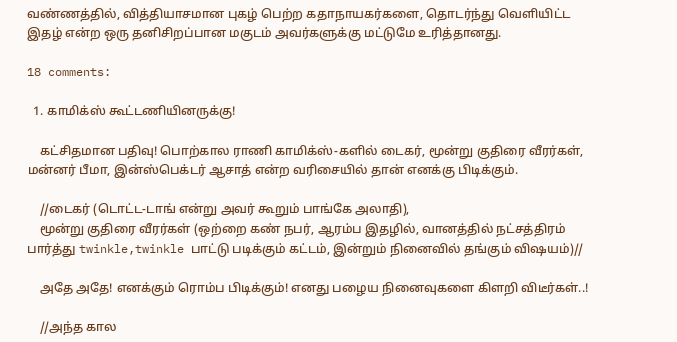வண்ணத்தில், வித்தியாசமான புகழ் பெற்ற கதாநாயகர்களை, தொடர்ந்து வெளியிட்ட இதழ் என்ற ஒரு தனிசிறப்பான மகுடம் அவர்களுக்கு மட்டுமே உரித்தானது.

18 comments:

  1. காமிக்ஸ் கூட்டணியினருக்கு!

    கட்சிதமான பதிவு! பொற்கால ராணி காமிக்ஸ்-களில் டைகர், மூன்று குதிரை வீரர்கள், மன்னர் பீமா, இன்ஸ்பெக்டர் ஆசாத் என்ற வரிசையில் தான் எனக்கு பிடிக்கும்.

    //டைகர் (டொட்ட-டாங் என்று அவர் கூறும் பாங்கே அலாதி),
    மூன்று குதிரை வீரர்கள் (ஒற்றை கண் நபர், ஆரம்ப இதழில், வானத்தில் நட்சத்திரம் பார்த்து twinkle,twinkle பாட்டு படிக்கும் கட்டம், இன்றும் நினைவில் தங்கும் விஷயம்)//

    அதே அதே! எனக்கும் ரொம்ப பிடிக்கும்! எனது பழைய நினைவுகளை கிளறி விடீர்கள்..!

    //அந்த கால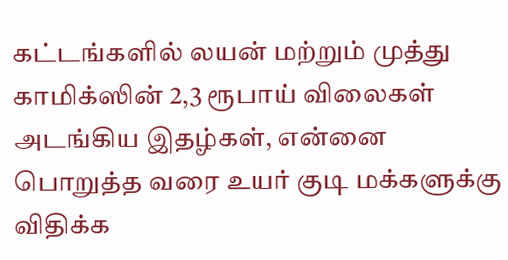கட்டங்களில் லயன் மற்றும் முத்து காமிக்ஸின் 2,3 ரூபாய் விலைகள் அடங்கிய இதழ்கள், என்னை பொறுத்த வரை உயர் குடி மக்களுக்கு விதிக்க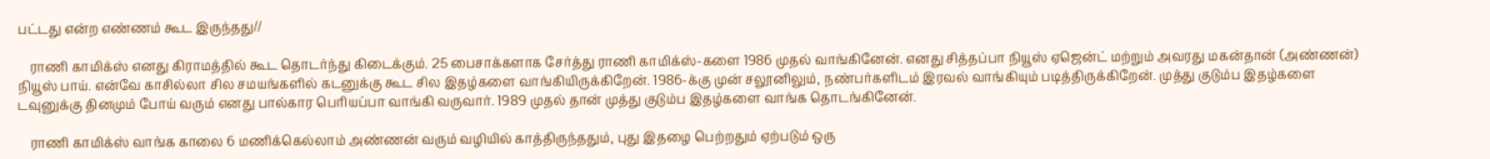பட்டது என்ற எண்ணம் கூட இருந்தது//

    ராணி காமிக்ஸ் எனது கிராமத்தில் கூட தொடர்ந்து கிடைக்கும். 25 பைசாக்களாக சேர்த்து ராணி காமிக்ஸ்-களை 1986 முதல் வாங்கினேன். எனது சித்தப்பா நியூஸ் ஏஜென்ட் மற்றும் அவரது மகன்தான் (அண்ணன்) நியூஸ் பாய். என்வே காசில்லா சில சமயங்களில் கடனுக்கு கூட சில இதழ்களை வாங்கியிருக்கிறேன். 1986-க்கு முன் சலூனிலும், நண்பர்களிடம் இரவல் வாங்கியும் படித்திருக்கிறேன். முத்து குடும்ப இதழ்களை டவுனுக்கு தினமும் போய் வரும் எனது பால்கார பெரியப்பா வாங்கி வருவார். 1989 முதல் தான் முத்து குடும்ப இதழ்களை வாங்க தொடங்கினேன்.

    ராணி காமிக்ஸ் வாங்க காலை 6 மணிக்கெல்லாம் அண்ணன் வரும் வழியில் காத்திருந்ததும், புது இதழை பெற்றதும் ஏற்படும் ஒரு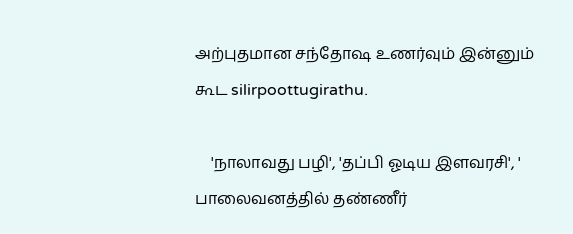அற்புதமான சந்தோஷ உணர்வும் இன்னும் கூட silirpoottugirathu.

    'நாலாவது பழி', 'தப்பி ஓடிய இளவரசி', ' பாலைவனத்தில் தண்ணீர்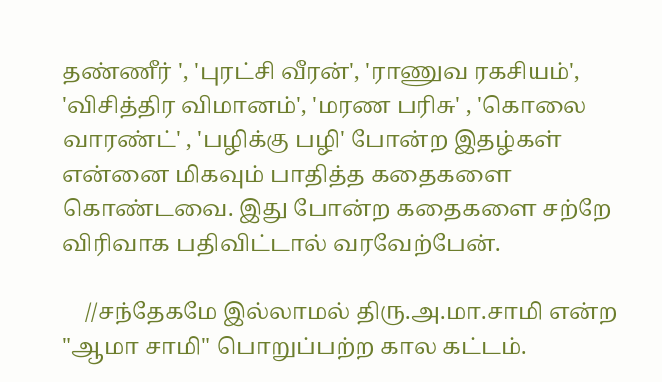தண்ணீர் ', 'புரட்சி வீரன்', 'ராணுவ ரகசியம்', 'விசித்திர விமானம்', 'மரண பரிசு' , 'கொலை வாரண்ட்' , 'பழிக்கு பழி' போன்ற இதழ்கள் என்னை மிகவும் பாதித்த கதைகளை கொண்டவை. இது போன்ற கதைகளை சற்றே விரிவாக பதிவிட்டால் வரவேற்பேன்.

    //சந்தேகமே இல்லாமல் திரு.அ.மா.சாமி என்ற "ஆமா சாமி" பொறுப்பற்ற கால கட்டம்.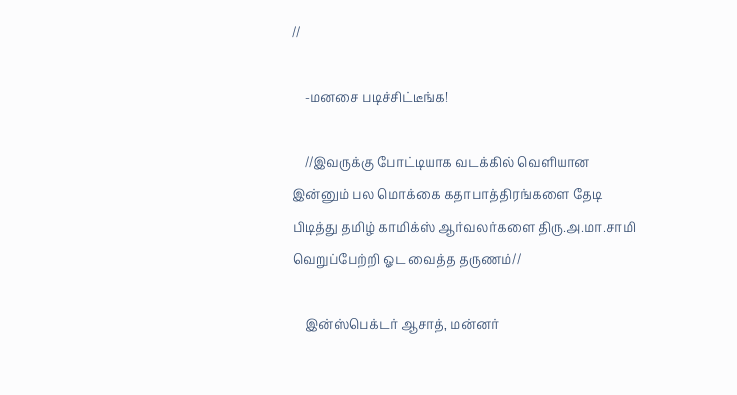//

    -மனசை படிச்சிட்டீங்க!

    //இவருக்கு போட்டியாக வடக்கில் வெளியான இன்னும் பல மொக்கை கதாபாத்திரங்களை தேடி பிடித்து தமிழ் காமிக்ஸ் ஆர்வலர்களை திரு.அ.மா.சாமி வெறுப்பேற்றி ஓட வைத்த தருணம்//

    இன்ஸ்பெக்டர் ஆசாத், மன்னர்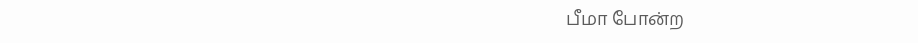பீமா போன்ற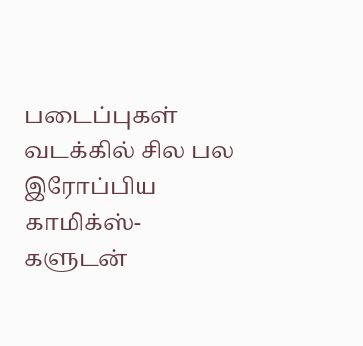படைப்புகள் வடக்கில் சில பல இரோப்பிய காமிக்ஸ்-களுடன்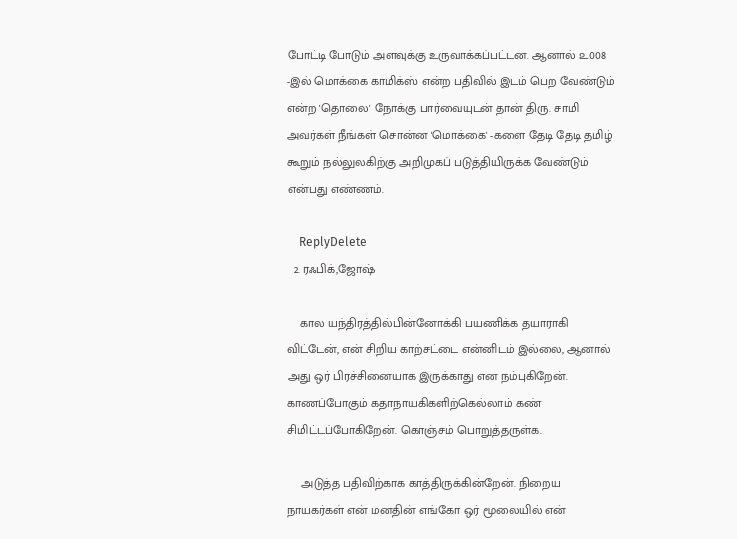போட்டி போடும் அளவுக்கு உருவாக்கப்பட்டன. ஆனால் ௨008 -இல் மொக்கை காமிக்ஸ் என்ற பதிவில் இடம் பெற வேண்டும் என்ற 'தொலை' நோக்கு பார்வையுடன் தான் திரு. சாமி அவர்கள் நீங்கள் சொன்ன 'மொக்கை' -களை தேடி தேடி தமிழ் கூறும் நல்லுலகிற்கு அறிமுகப் படுத்தியிருக்க வேண்டும் என்பது எண்ணம்.

    ReplyDelete
  2. ரஃபிக்,ஜோஷ்

    கால யந்திரத்தில்பின்னோக்கி பயணிக்க தயாராகி விட்டேன், என் சிறிய காற்சட்டை என்னிடம் இல்லை, ஆனால் அது ஒர் பிரச்சினையாக இருக்காது என நம்புகிறேன். காணப்போகும் கதாநாயகிகளிற்கெல்லாம் கண் சிமிட்டப்போகிறேன். கொஞ்சம் பொறுத்தருள்க.

    அடுத்த பதிவிற்காக காத்திருக்கின்றேன். நிறைய நாயகர்கள் என் மனதின் எங்கோ ஒர் மூலையில் என்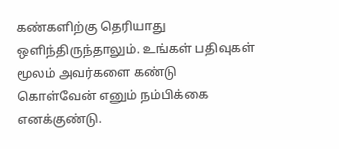கண்களிற்கு தெரியாது ஒளிந்திருந்தாலும். உங்கள் பதிவுகள் மூலம் அவர்களை கண்டு கொள்வேன் எனும் நம்பிக்கை எனக்குண்டு.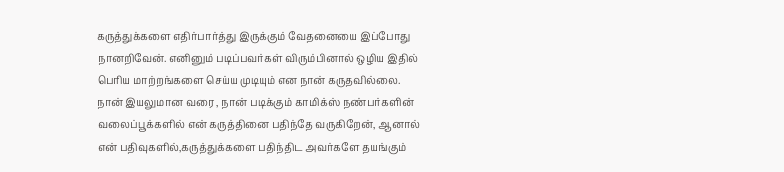கருத்துக்களை எதிர்பார்த்து இருக்கும் வேதனையை இப்போது நானறிவேன். எனினும் படிப்பவர்கள் விரும்பினால் ஒழிய இதில் பெரிய மாற்றங்களை செய்ய முடியும் என நான் கருதவில்லை. நான் இயலுமான வரை , நான் படிக்கும் காமிக்ஸ் நண்பர்களின் வலைப்பூக்களில் என் கருத்தினை பதிந்தே வருகிறேன், ஆனால் என் பதிவுகளில்,கருத்துக்களை பதிந்திட அவர்களே தயங்கும்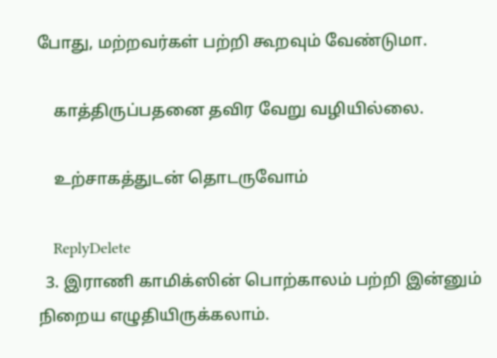போது, மற்றவர்கள் பற்றி கூறவும் வேண்டுமா.

    காத்திருப்பதனை தவிர வேறு வழியில்லை.

    உற்சாகத்துடன் தொடருவோம்

    ReplyDelete
  3. இராணி காமிக்ஸின் பொற்காலம் பற்றி இன்னும் நிறைய எழுதியிருக்கலாம்.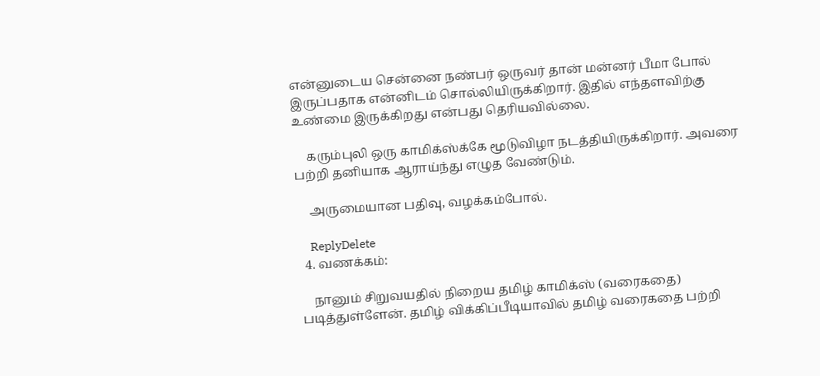என்னுடைய சென்னை நண்பர் ஒருவர் தான் மன்னர் பீமா போல் இருப்பதாக என்னிடம் சொல்லியிருக்கிறார். இதில் எந்தளவிற்கு உண்மை இருக்கிறது என்பது தெரியவில்லை.

    கரும்புலி ஒரு காமிக்ஸ்க்கே மூடுவிழா நடத்தியிருக்கிறார். அவரை பற்றி தனியாக ஆராய்ந்து எழுத வேண்டும்.

    அருமையான பதிவு, வழக்கம்போல்.

    ReplyDelete
  4. வணக்கம்:

    நானும் சிறுவயதில் நிறைய தமிழ் காமிக்ஸ் (வரைகதை) படித்துள்ளேன். தமிழ் விக்கிப்பீடியாவில் தமிழ் வரைகதை பற்றி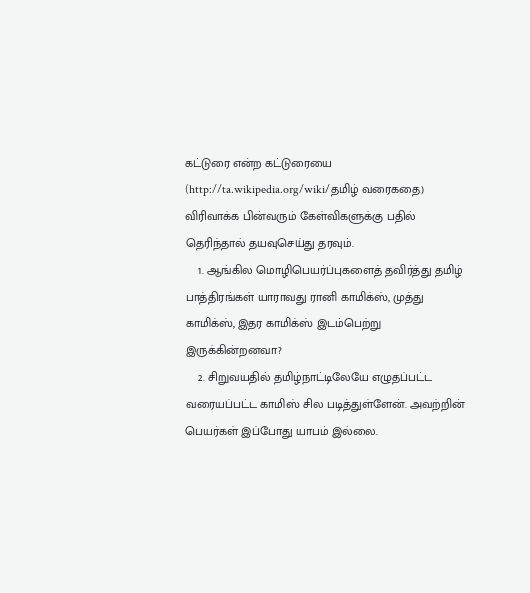கட்டுரை என்ற கட்டுரையை (http://ta.wikipedia.org/wiki/தமிழ் வரைகதை) விரிவாக்க பின்வரும் கேள்விகளுக்கு பதில் தெரிந்தால் தயவுசெய்து தரவும்.
    1. ஆங்கில மொழிபெயர்ப்புகளைத் தவிர்த்து தமிழ் பாத்திரங்கள் யாராவது ரானி காமிக்ஸ், முத்து காமிக்ஸ், இதர காமிக்ஸ் இடம்பெற்று இருக்கின்றனவா?
    2. சிறுவயதில் தமிழ்நாட்டிலேயே எழுதப்பட்ட வரையப்பட்ட காமிஸ் சில படித்துள்ளேன். அவற்றின் பெயர்கள் இப்போது யாபம் இல்லை.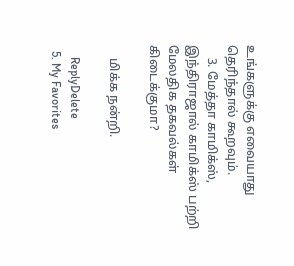உங்களுக்கு எவையாது தெரிந்தால் கூறவும்.
    3. மேத்தா காமிக்ஸ், இந்திராஜால் காமிக்ஸ் பற்றி மேலதிக தகவல்கள் கிடைக்குமா?

    மிக்க நன்றி.

    ReplyDelete
  5. My Favorites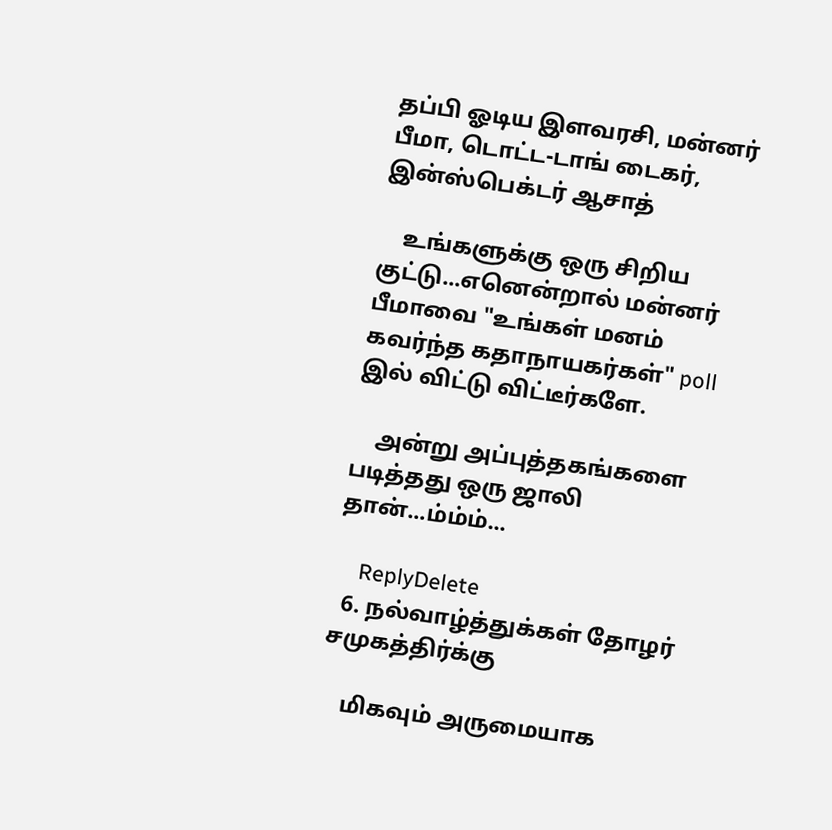தப்பி ஓடிய இளவரசி, மன்னர் பீமா, டொட்ட-டாங் டைகர், இன்ஸ்பெக்டர் ஆசாத்

    உங்களுக்கு ஒரு சிறிய குட்டு...எனென்றால் மன்னர் பீமாவை "உங்கள் மனம் கவர்ந்த கதாநாயகர்கள்" poll இல் விட்டு விட்டீர்களே.

    அன்று அப்புத்தகங்களை படித்தது ஒரு ஜாலி தான்...ம்ம்ம்...

    ReplyDelete
  6. நல்வாழ்த்துக்கள் தோழர் சமுகத்திர்க்கு

    மிகவும் அருமையாக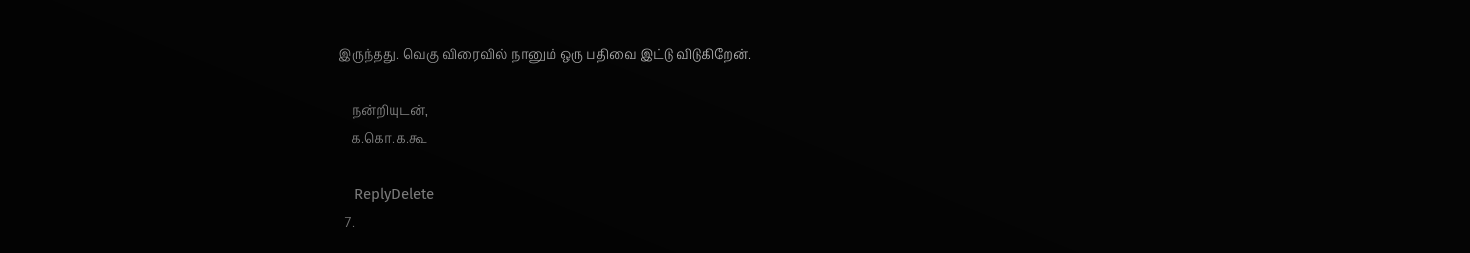இருந்தது. வெகு விரைவில் நானும் ஒரு பதிவை இட்டு விடுகிறேன்.

    நன்றியுடன்,
    க.கொ.க.கூ

    ReplyDelete
  7.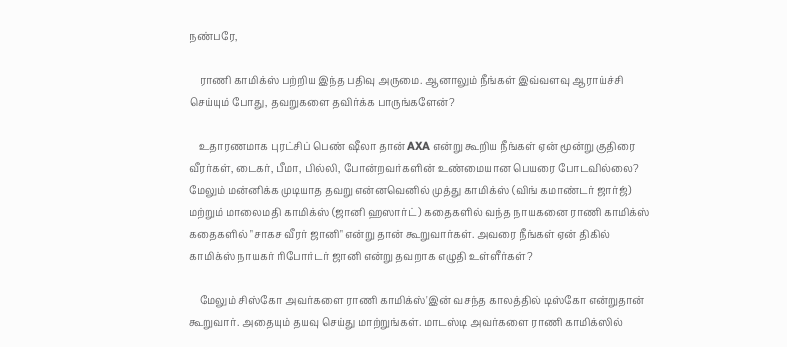நண்பரே,

    ராணி காமிக்ஸ் பற்றிய இந்த பதிவு அருமை. ஆனாலும் நீங்கள் இவ்வளவு ஆராய்ச்சி செய்யும் போது, தவறுகளை தவிர்க்க பாருங்களேன்?

    உதாரணமாக புரட்சிப் பெண் ஷீலா தான் AXA என்று கூறிய நீங்கள் ஏன் மூன்று குதிரை வீரர்கள், டைகர், பீமா, பில்லி, போன்றவர்களின் உண்மையான பெயரை போடவில்லை? மேலும் மன்னிக்க முடியாத தவறு என்னவெனில் முத்து காமிக்ஸ் (விங் கமாண்டர் ஜார்ஜ்) மற்றும் மாலைமதி காமிக்ஸ் (ஜானி ஹஸார்ட்) கதைகளில் வந்த நாயகனை ராணி காமிக்ஸ் கதைகளில் "சாகச வீரர் ஜானி" என்று தான் கூறுவார்கள். அவரை நீங்கள் ஏன் திகில் காமிக்ஸ் நாயகர் ரிபோர்டர் ஜானி என்று தவறாக எழுதி உள்ளீர்கள்?

    மேலும் சிஸ்கோ அவர்களை ராணி காமிக்ஸ்'இன் வசந்த காலத்தில் டிஸ்கோ என்றுதான் கூறுவார். அதையும் தயவு செய்து மாற்றுங்கள். மாடஸ்டி அவர்களை ராணி காமிக்ஸில்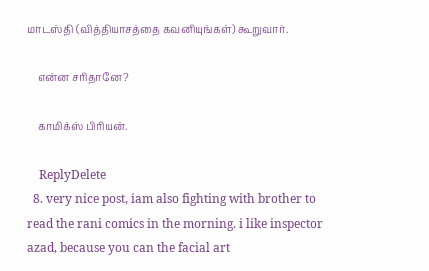மாடஸ்தி (வித்தியாசத்தை கவனியுங்கள்) கூறுவார்.

    என்ன சரிதானே?

    காமிக்ஸ் பிரியன்.

    ReplyDelete
  8. very nice post, iam also fighting with brother to read the rani comics in the morning. i like inspector azad, because you can the facial art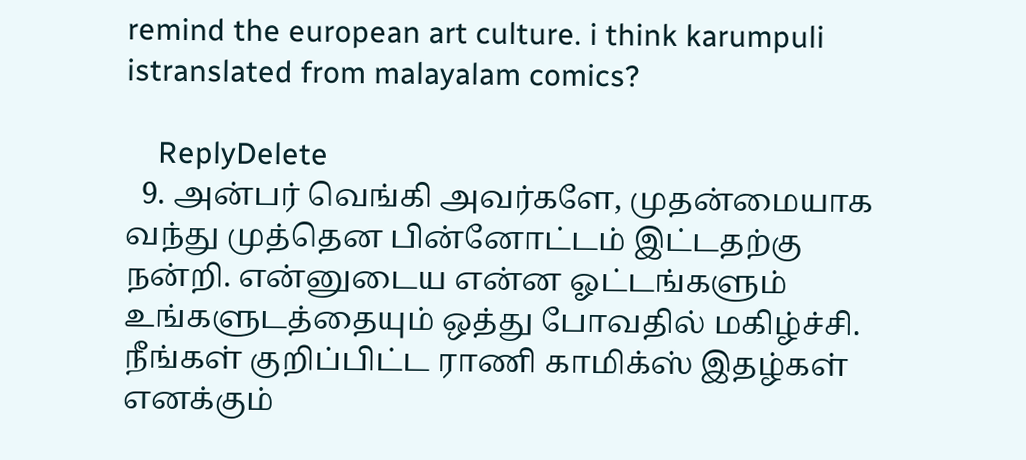remind the european art culture. i think karumpuli istranslated from malayalam comics?

    ReplyDelete
  9. அன்பர் வெங்கி அவர்களே, முதன்மையாக வந்து முத்தென பின்னோட்டம் இட்டதற்கு நன்றி. என்னுடைய என்ன ஓட்டங்களும் உங்களுடத்தையும் ஒத்து போவதில் மகிழ்ச்சி. நீங்கள் குறிப்பிட்ட ராணி காமிக்ஸ் இதழ்கள் எனக்கும்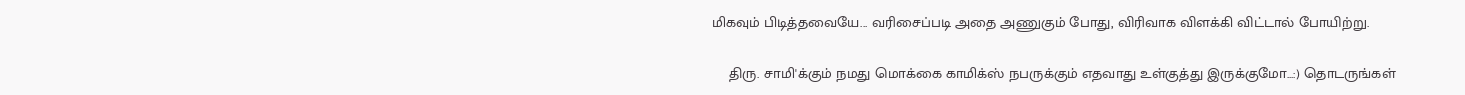மிகவும் பிடித்தவையே... வரிசைப்படி அதை அணுகும் போது, விரிவாக விளக்கி விட்டால் போயிற்று.

    திரு. சாமி'க்கும் நமது மொக்கை காமிக்ஸ் நபருக்கும் எதவாது உள்குத்து இருக்குமோ...:) தொடருங்கள்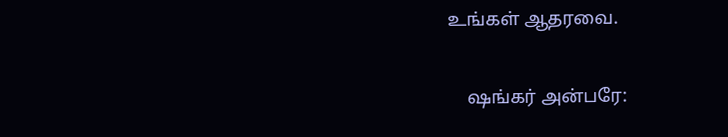உங்கள் ஆதரவை.

    ஷங்கர் அன்பரே: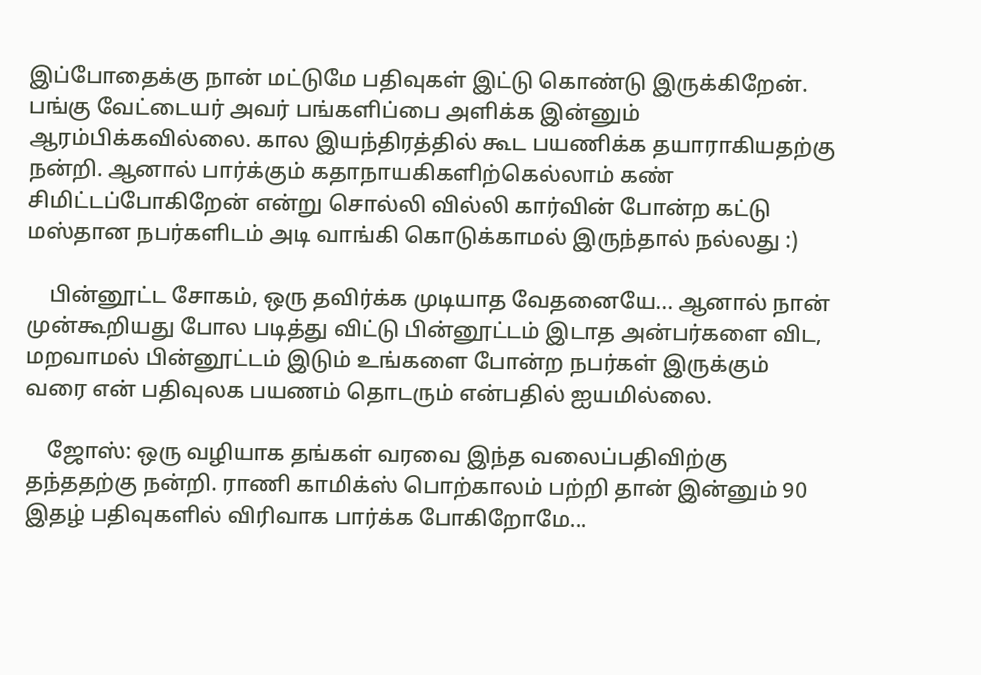இப்போதைக்கு நான் மட்டுமே பதிவுகள் இட்டு கொண்டு இருக்கிறேன். பங்கு வேட்டையர் அவர் பங்களிப்பை அளிக்க இன்னும் ஆரம்பிக்கவில்லை. கால இயந்திரத்தில் கூட பயணிக்க தயாராகியதற்கு நன்றி. ஆனால் பார்க்கும் கதாநாயகிகளிற்கெல்லாம் கண் சிமிட்டப்போகிறேன் என்று சொல்லி வில்லி கார்வின் போன்ற கட்டு மஸ்தான நபர்களிடம் அடி வாங்கி கொடுக்காமல் இருந்தால் நல்லது :)

    பின்னூட்ட சோகம், ஒரு தவிர்க்க முடியாத வேதனையே... ஆனால் நான் முன்கூறியது போல படித்து விட்டு பின்னூட்டம் இடாத அன்பர்களை விட, மறவாமல் பின்னூட்டம் இடும் உங்களை போன்ற நபர்கள் இருக்கும் வரை என் பதிவுலக பயணம் தொடரும் என்பதில் ஐயமில்லை.

    ஜோஸ்: ஒரு வழியாக தங்கள் வரவை இந்த வலைப்பதிவிற்கு தந்ததற்கு நன்றி. ராணி காமிக்ஸ் பொற்காலம் பற்றி தான் இன்னும் 90 இதழ் பதிவுகளில் விரிவாக பார்க்க போகிறோமே...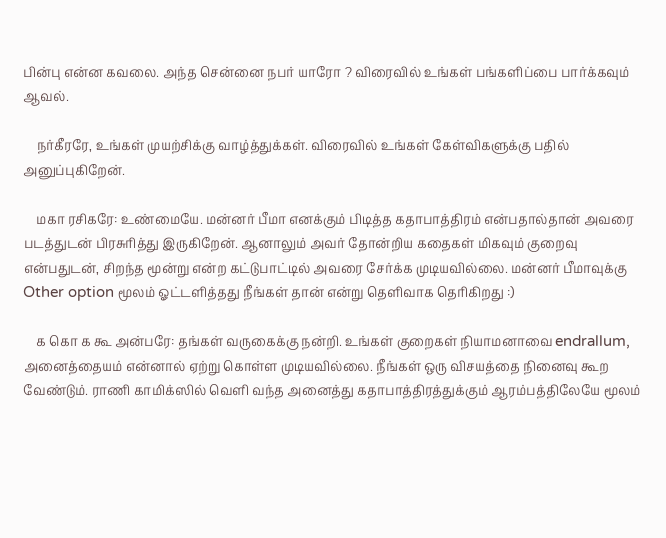பின்பு என்ன கவலை. அந்த சென்னை நபர் யாரோ ? விரைவில் உங்கள் பங்களிப்பை பார்க்கவும் ஆவல்.

    நர்கீரரே, உங்கள் முயற்சிக்கு வாழ்த்துக்கள். விரைவில் உங்கள் கேள்விகளுக்கு பதில் அனுப்புகிறேன்.

    மகா ரசிகரே: உண்மையே. மன்னர் பீமா எனக்கும் பிடித்த கதாபாத்திரம் என்பதால்தான் அவரை படத்துடன் பிரசுரித்து இருகிறேன். ஆனாலும் அவர் தோன்றிய கதைகள் மிகவும் குறைவு என்பதுடன், சிறந்த மூன்று என்ற கட்டுபாட்டில் அவரை சேர்க்க முடியவில்லை. மன்னர் பீமாவுக்கு Other option மூலம் ஓட்டளித்தது நீங்கள் தான் என்று தெளிவாக தெரிகிறது :)

    க கொ க கூ அன்பரே: தங்கள் வருகைக்கு நன்றி. உங்கள் குறைகள் நியாமனாவை endrallum, அனைத்தையம் என்னால் ஏற்று கொள்ள முடியவில்லை. நீங்கள் ஒரு விசயத்தை நினைவு கூற வேண்டும். ராணி காமிக்ஸில் வெளி வந்த அனைத்து கதாபாத்திரத்துக்கும் ஆரம்பத்திலேயே மூலம்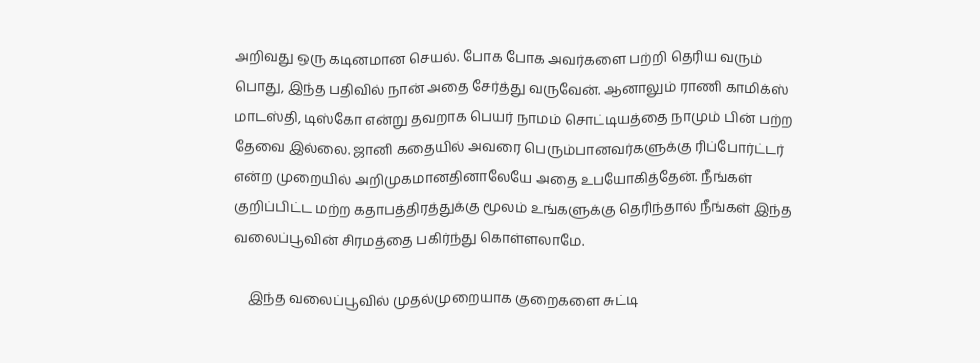அறிவது ஒரு கடினமான செயல். போக போக அவர்களை பற்றி தெரிய வரும் பொது, இந்த பதிவில் நான் அதை சேர்த்து வருவேன். ஆனாலும் ராணி காமிக்ஸ் மாடஸ்தி, டிஸ்கோ என்று தவறாக பெயர் நாமம் சொட்டியத்தை நாமும் பின் பற்ற தேவை இல்லை. ஜானி கதையில் அவரை பெரும்பானவர்களுக்கு ரிப்போர்ட்டர் என்ற முறையில் அறிமுகமானதினாலேயே அதை உபயோகித்தேன். நீங்கள் குறிப்பிட்ட மற்ற கதாபத்திரத்துக்கு மூலம் உங்களுக்கு தெரிந்தால் நீங்கள் இந்த வலைப்பூவின் சிரமத்தை பகிர்ந்து கொள்ளலாமே.

    இந்த வலைப்பூவில் முதல்முறையாக குறைகளை சுட்டி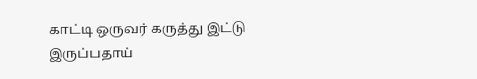காட்டி ஒருவர் கருத்து இட்டு இருப்பதாய்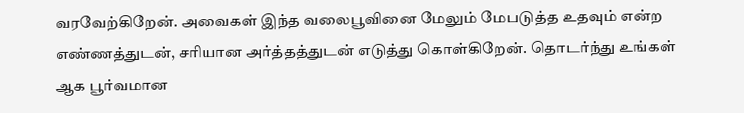வரவேற்கிறேன். அவைகள் இந்த வலைபூவினை மேலும் மேபடுத்த உதவும் என்ற எண்ணத்துடன், சரியான அர்த்தத்துடன் எடுத்து கொள்கிறேன். தொடர்ந்து உங்கள் ஆக பூர்வமான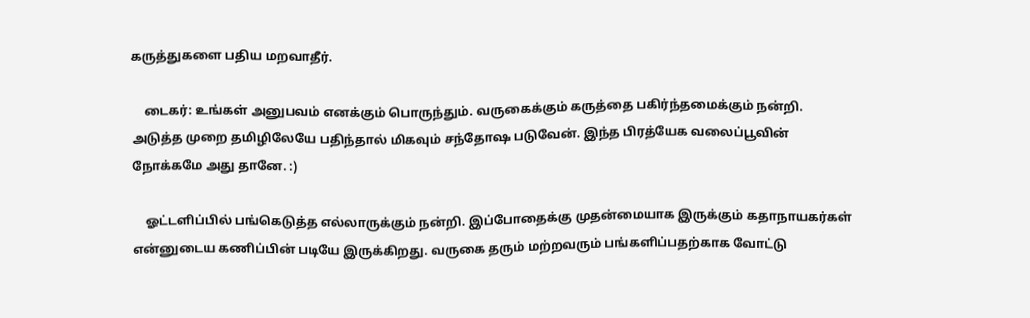கருத்துகளை பதிய மறவாதீர்.

    டைகர்: உங்கள் அனுபவம் எனக்கும் பொருந்தும். வருகைக்கும் கருத்தை பகிர்ந்தமைக்கும் நன்றி. அடுத்த முறை தமிழிலேயே பதிந்தால் மிகவும் சந்தோஷ படுவேன். இந்த பிரத்யேக வலைப்பூவின் நோக்கமே அது தானே. :)

    ஓட்டளிப்பில் பங்கெடுத்த எல்லாருக்கும் நன்றி. இப்போதைக்கு முதன்மையாக இருக்கும் கதாநாயகர்கள் என்னுடைய கணிப்பின் படியே இருக்கிறது. வருகை தரும் மற்றவரும் பங்களிப்பதற்காக வோட்டு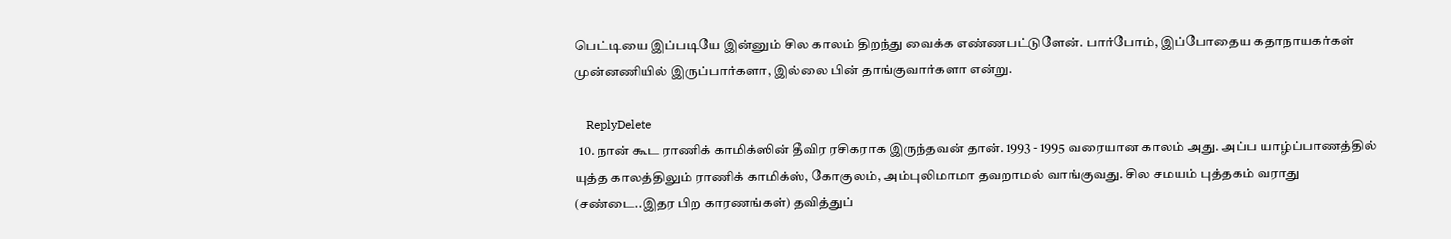பெட்டியை இப்படியே இன்னும் சில காலம் திறந்து வைக்க எண்ணபட்டுளேன். பார்போம், இப்போதைய கதாநாயகர்கள் முன்னணியில் இருப்பார்களா, இல்லை பின் தாங்குவார்களா என்று.

    ReplyDelete
  10. நான் கூட ராணிக் காமிக்ஸின் தீவிர ரசிகராக இருந்தவன் தான். 1993 - 1995 வரையான காலம் அது. அப்ப யாழ்ப்பாணத்தில் யுத்த காலத்திலும் ராணிக் காமிக்ஸ், கோகுலம், அம்புலிமாமா தவறாமல் வாங்குவது. சில சமயம் புத்தகம் வராது (சண்டை..இதர பிற காரணங்கள்) தவித்துப்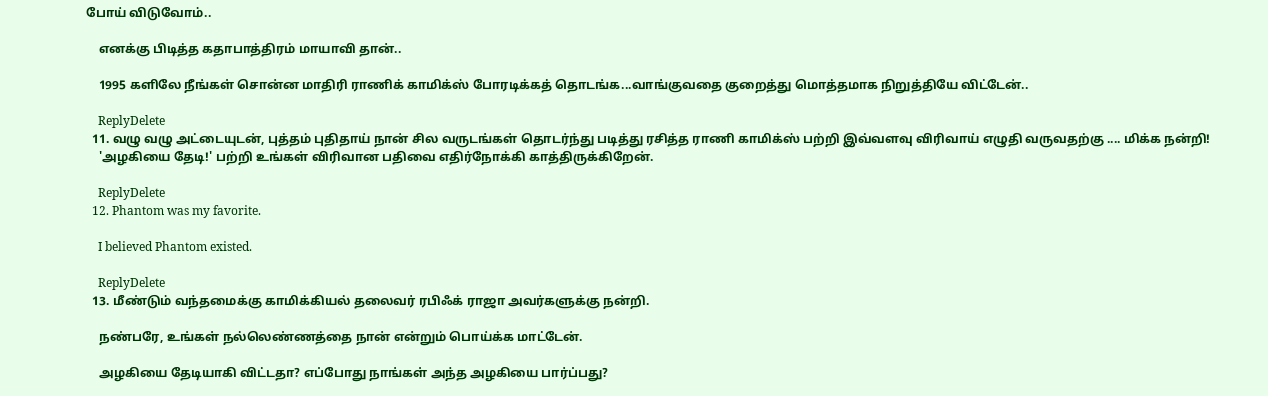போய் விடுவோம்..

    எனக்கு பிடித்த கதாபாத்திரம் மாயாவி தான்..

    1995 களிலே நீங்கள் சொன்ன மாதிரி ராணிக் காமிக்ஸ் போரடிக்கத் தொடங்க...வாங்குவதை குறைத்து மொத்தமாக நிறுத்தியே விட்டேன்..

    ReplyDelete
  11. வழு வழு அட்டையுடன், புத்தம் புதிதாய் நான் சில வருடங்கள் தொடர்ந்து படித்து ரசித்த ராணி காமிக்ஸ் பற்றி இவ்வளவு விரிவாய் எழுதி வருவதற்கு .... மிக்க நன்றி!
    'அழகியை தேடி!' பற்றி உங்கள் விரிவான பதிவை எதிர்நோக்கி காத்திருக்கிறேன்.

    ReplyDelete
  12. Phantom was my favorite.

    I believed Phantom existed.

    ReplyDelete
  13. மீண்டும் வந்தமைக்கு காமிக்கியல் தலைவர் ரபிஃக் ராஜா அவர்களுக்கு நன்றி.

    நண்பரே, உங்கள் நல்லெண்ணத்தை நான் என்றும் பொய்க்க மாட்டேன்.

    அழகியை தேடியாகி விட்டதா? எப்போது நாங்கள் அந்த அழகியை பார்ப்பது?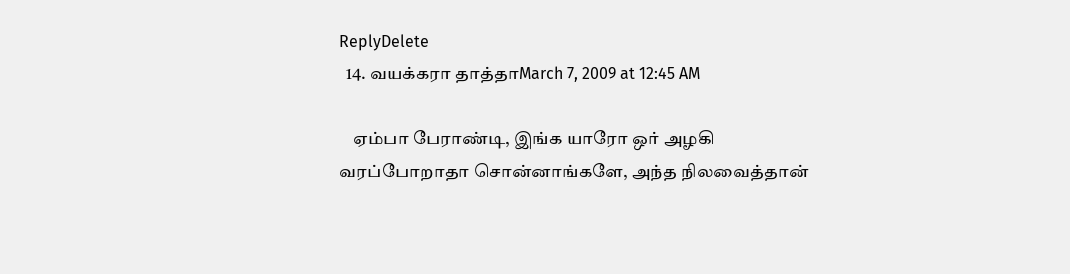ReplyDelete
  14. வயக்கரா தாத்தாMarch 7, 2009 at 12:45 AM

    ஏம்பா பேராண்டி, இங்க யாரோ ஒர் அழகி வரப்போறாதா சொன்னாங்களே, அந்த நிலவைத்தான்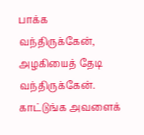பாக்க வந்திருக்கேன், அழகியைத் தேடி வந்திருக்கேன். காட்டுங்க அவளைக்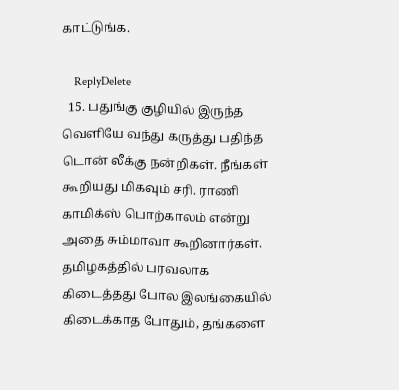காட்டுங்க.

    ReplyDelete
  15. பதுங்கு குழியில் இருந்த வெளியே வந்து கருத்து பதிந்த டொன் லீக்கு நன்றிகள். நீங்கள் கூறியது மிகவும் சரி. ராணி காமிக்ஸ் பொற்காலம் என்று அதை சும்மாவா கூறினார்கள். தமிழகத்தில் பரவலாக கிடைத்தது போல இலங்கையில் கிடைக்காத போதும், தங்களை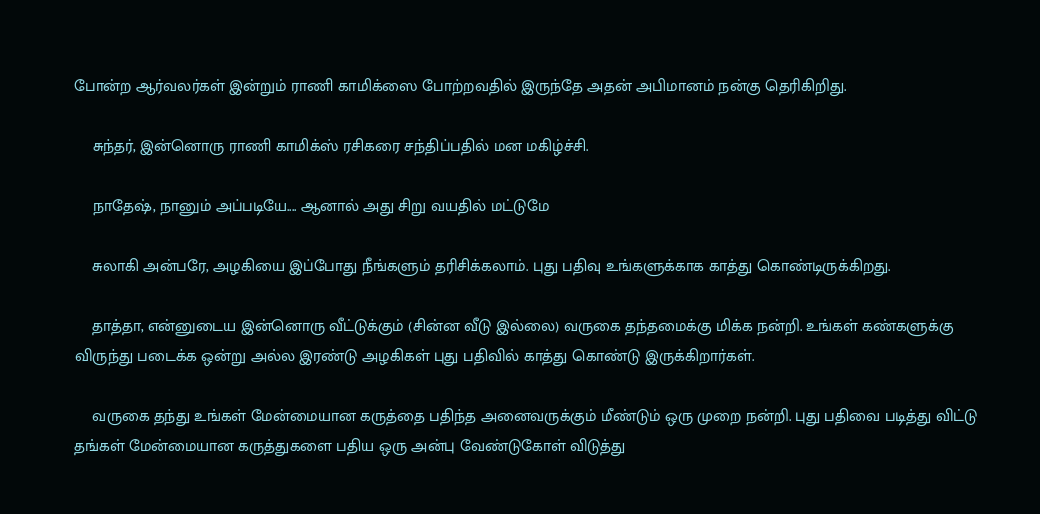போன்ற ஆர்வலர்கள் இன்றும் ராணி காமிக்ஸை போற்றவதில் இருந்தே அதன் அபிமானம் நன்கு தெரிகிறிது.

    சுந்தர், இன்னொரு ராணி காமிக்ஸ் ரசிகரை சந்திப்பதில் மன மகிழ்ச்சி.

    நாதேஷ், நானும் அப்படியே.... ஆனால் அது சிறு வயதில் மட்டுமே

    சுலாகி அன்பரே, அழகியை இப்போது நீங்களும் தரிசிக்கலாம். புது பதிவு உங்களுக்காக காத்து கொண்டிருக்கிறது.

    தாத்தா, என்னுடைய இன்னொரு வீட்டுக்கும் (சின்ன வீடு இல்லை) வருகை தந்தமைக்கு மிக்க நன்றி. உங்கள் கண்களுக்கு விருந்து படைக்க ஒன்று அல்ல இரண்டு அழகிகள் புது பதிவில் காத்து கொண்டு இருக்கிறார்கள்.

    வருகை தந்து உங்கள் மேன்மையான கருத்தை பதிந்த அனைவருக்கும் மீண்டும் ஒரு முறை நன்றி. புது பதிவை படித்து விட்டு தங்கள் மேன்மையான கருத்துகளை பதிய ஒரு அன்பு வேண்டுகோள் விடுத்து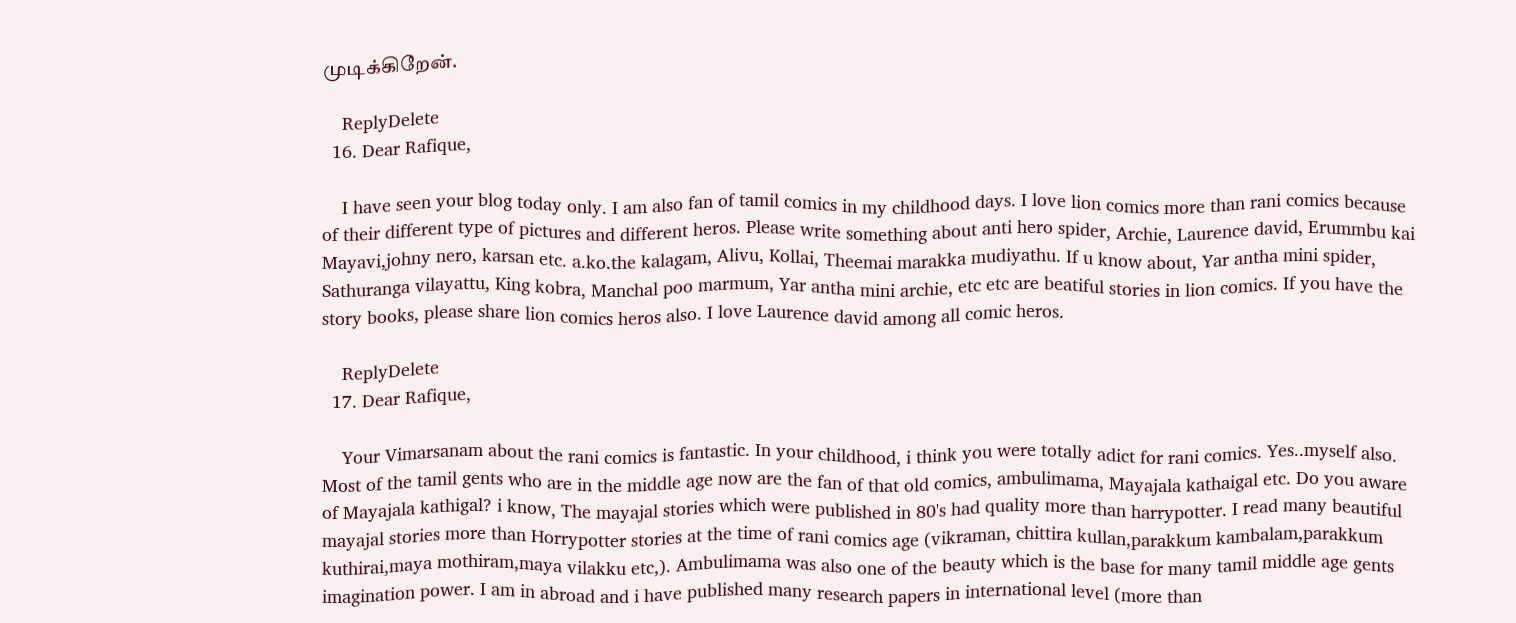முடிக்கிறேன்.

    ReplyDelete
  16. Dear Rafique,

    I have seen your blog today only. I am also fan of tamil comics in my childhood days. I love lion comics more than rani comics because of their different type of pictures and different heros. Please write something about anti hero spider, Archie, Laurence david, Erummbu kai Mayavi,johny nero, karsan etc. a.ko.the kalagam, Alivu, Kollai, Theemai marakka mudiyathu. If u know about, Yar antha mini spider, Sathuranga vilayattu, King kobra, Manchal poo marmum, Yar antha mini archie, etc etc are beatiful stories in lion comics. If you have the story books, please share lion comics heros also. I love Laurence david among all comic heros.

    ReplyDelete
  17. Dear Rafique,

    Your Vimarsanam about the rani comics is fantastic. In your childhood, i think you were totally adict for rani comics. Yes..myself also. Most of the tamil gents who are in the middle age now are the fan of that old comics, ambulimama, Mayajala kathaigal etc. Do you aware of Mayajala kathigal? i know, The mayajal stories which were published in 80's had quality more than harrypotter. I read many beautiful mayajal stories more than Horrypotter stories at the time of rani comics age (vikraman, chittira kullan,parakkum kambalam,parakkum kuthirai,maya mothiram,maya vilakku etc,). Ambulimama was also one of the beauty which is the base for many tamil middle age gents imagination power. I am in abroad and i have published many research papers in international level (more than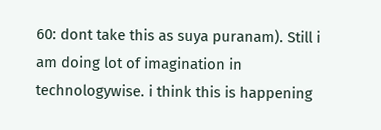60: dont take this as suya puranam). Still i am doing lot of imagination in technologywise. i think this is happening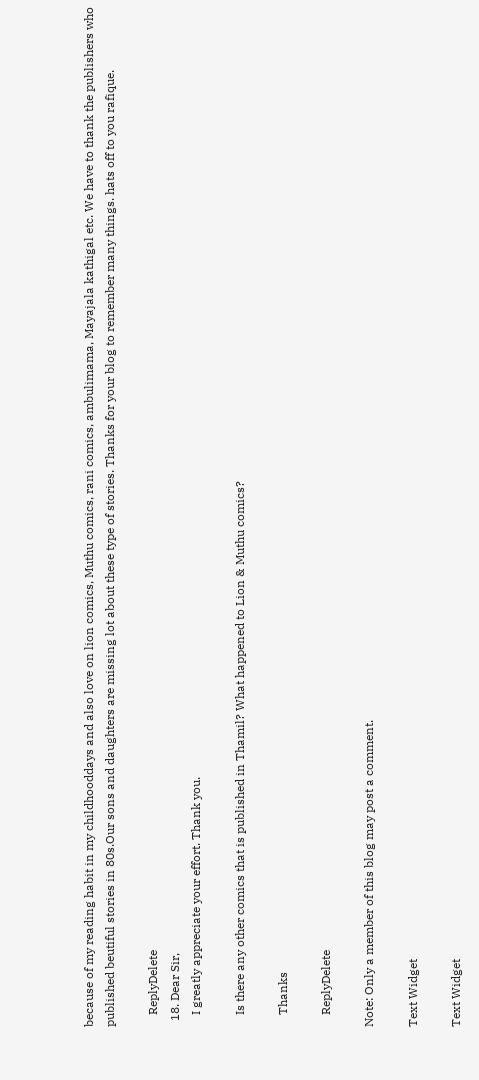because of my reading habit in my childhooddays and also love on lion comics, Muthu comics, rani comics, ambulimama, Mayajala kathigal etc. We have to thank the publishers who published beutiful stories in 80s.Our sons and daughters are missing lot about these type of stories. Thanks for your blog to remember many things. hats off to you rafique.

    ReplyDelete
  18. Dear Sir,
    I greatly appreciate your effort. Thank you.

    Is there any other comics that is published in Thamil? What happened to Lion & Muthu comics?

    Thanks

    ReplyDelete

Note: Only a member of this blog may post a comment.

Text Widget

Text Widget